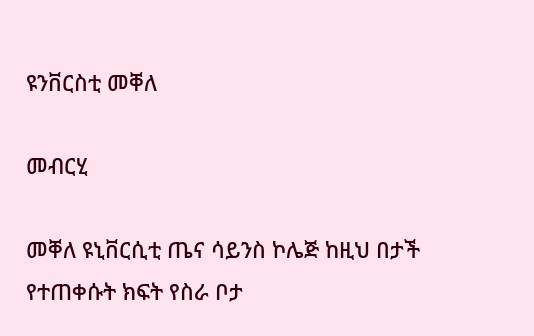ዩንቨርስቲ መቐለ

መብርሂ

መቐለ ዩኒቨርሲቲ ጤና ሳይንስ ኮሌጅ ከዚህ በታች የተጠቀሱት ክፍት የስራ ቦታ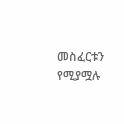መስፈርቱን የሚያሟሉ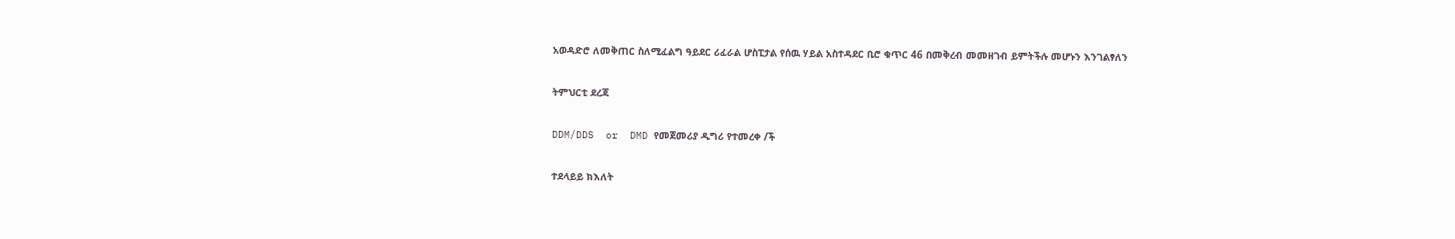አወዳድሮ ለመቅጠር ስለሚፈልግ ዓይደር ሪፈራል ሆስፒታል የሰዉ ሃይል አስተዳደር ቢሮ ቁጥር 46 በመቅረብ መመዘገብ ይምትችሉ መሆኑን እንገልፃለን

ትምህርቲ ደረጃ

DDM/DDS  or  DMD የመጀመሪያ ዲግሪ የተመረቀ /ች

ተደላይይ ክእለት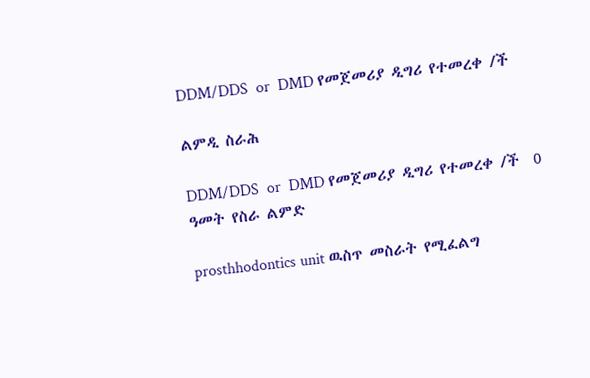DDM/DDS  or  DMD የመጀመሪያ ዲግሪ የተመረቀ /ች

ልምዲ ስራሕ

DDM/DDS  or  DMD የመጀመሪያ ዲግሪ የተመረቀ /ች  0 ዓመት የስራ ልምድ

prosthhodontics unit ዉስጥ መስራት የሚፈልግ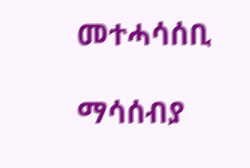መተሓሳሰቢ

ማሳሰብያ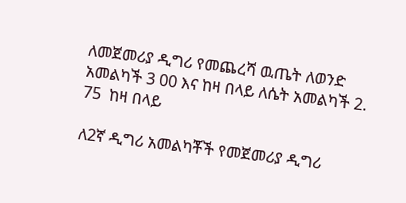ለመጀመሪያ ዲግሪ የመጨረሻ ዉጤት ለወንድ አመልካች 3 00 እና ከዛ በላይ ለሴት አመልካች 2. 75  ከዛ በላይ

ለ2ኛ ዲግሪ አመልካቾች የመጀመሪያ ዲግሪ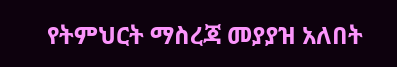የትምህርት ማስረጃ መያያዝ አለበት